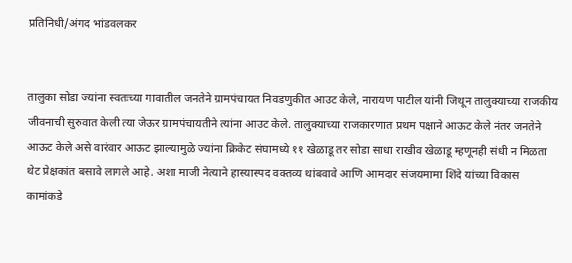प्रतिनिधी/अंगद भांडवलकर


तालुका सोडा ज्यांना स्वतःच्या गावातील जनतेने ग्रामपंचायत निवडणुकीत आउट केले, नारायण पाटील यांनी जिथून तालुक्याच्या राजकीय जीवनाची सुरुवात केली त्या जेऊर ग्रामपंचायतीने त्यांना आउट केले. तालुक्याच्या राजकारणात प्रथम पक्षाने आऊट केले नंतर जनतेने आऊट केले असे वारंवार आऊट झाल्यामुळे ज्यांना क्रिकेट संघामध्ये ११ खेळाडू तर सोडा साधा राखीव खेळाडू म्हणूनही संधी न मिळता थेट प्रेक्षकांत बसावे लागले आहे. अशा माजी नेत्याने हास्यास्पद वक्तव्य थांबवावे आणि आमदार संजयमामा शिंदे यांच्या विकास कामांकडे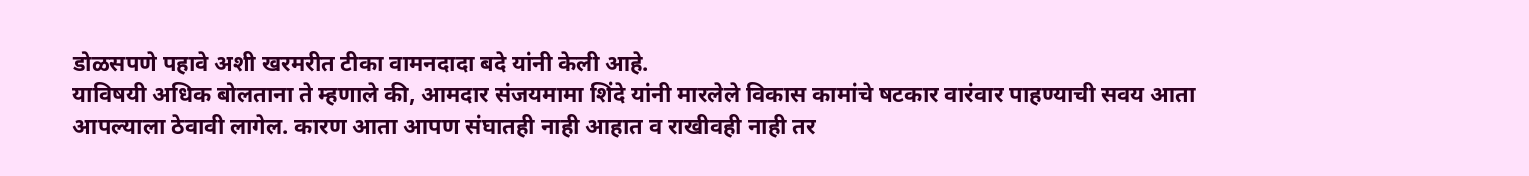डोळसपणे पहावे अशी खरमरीत टीका वामनदादा बदे यांनी केली आहे.
याविषयी अधिक बोलताना ते म्हणाले की, आमदार संजयमामा शिंदे यांनी मारलेले विकास कामांचे षटकार वारंवार पाहण्याची सवय आता आपल्याला ठेवावी लागेल. कारण आता आपण संघातही नाही आहात व राखीवही नाही तर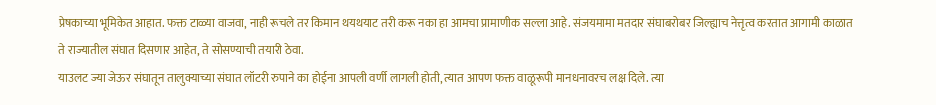प्रेषकाच्या भूमिकेत आहात. फक्त टाळ्या वाजवा, नाही रूचले तर किमान थयथयाट तरी करू नका हा आमचा प्रामाणीक सल्ला आहे. संजयमामा मतदार संघाबरोबर जिल्ह्याच नेत्तृत्व करतात आगामी काळात ते राज्यातील संघात दिसणार आहेत, ते सोसण्याची तयारी ठेवा.
याउलट ज्या जेऊर संघातून तालुक्याच्या संघात लॉटरी रुपाने का होईना आपली वर्णी लागली होती, त्यात आपण फक्त वाळूरूपी मानधनावरच लक्ष दिले. त्या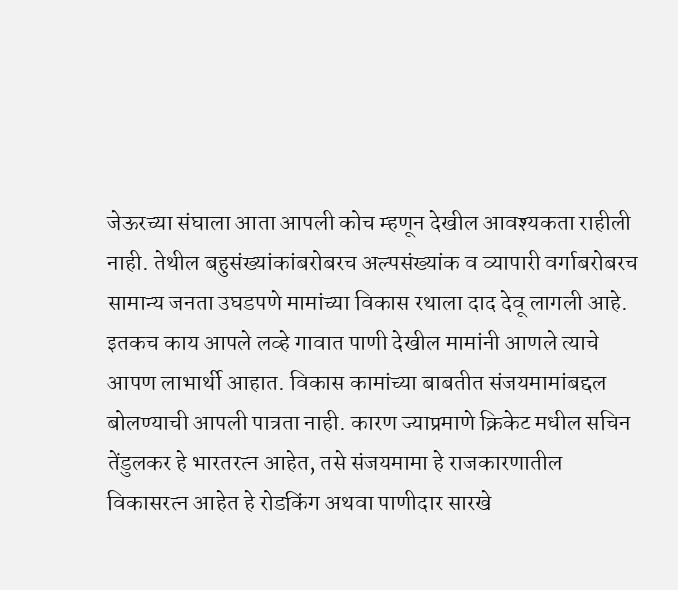जेऊरच्या संघाला आता आपली कोच म्हणून देखील आवश्यकता राहीली नाही. तेथील बहुसंख्यांकांबरोबरच अल्पसंख्यांक व व्यापारी वर्गाबरोबरच सामान्य जनता उघडपणे मामांच्या विकास रथाला दाद देवू लागली आहे. इतकच काय आपले लव्हे गावात पाणी देखील मामांनी आणले त्याचे आपण लाभार्थी आहात. विकास कामांच्या बाबतीत संजयमामांबद्दल बोलण्याची आपली पात्रता नाही. कारण ज्याप्रमाणे क्रिकेट मधील सचिन तेंडुलकर हे भारतरत्न आहेत, तसे संजयमामा हे राजकारणातील विकासरत्न आहेत हे रोडकिंग अथवा पाणीदार सारखे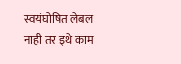स्वयंघोषित लेबल नाही तर इथे काम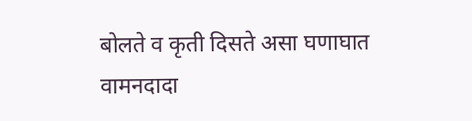बोलते व कृती दिसते असा घणाघात वामनदादा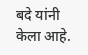बदे यांनी केला आहे.